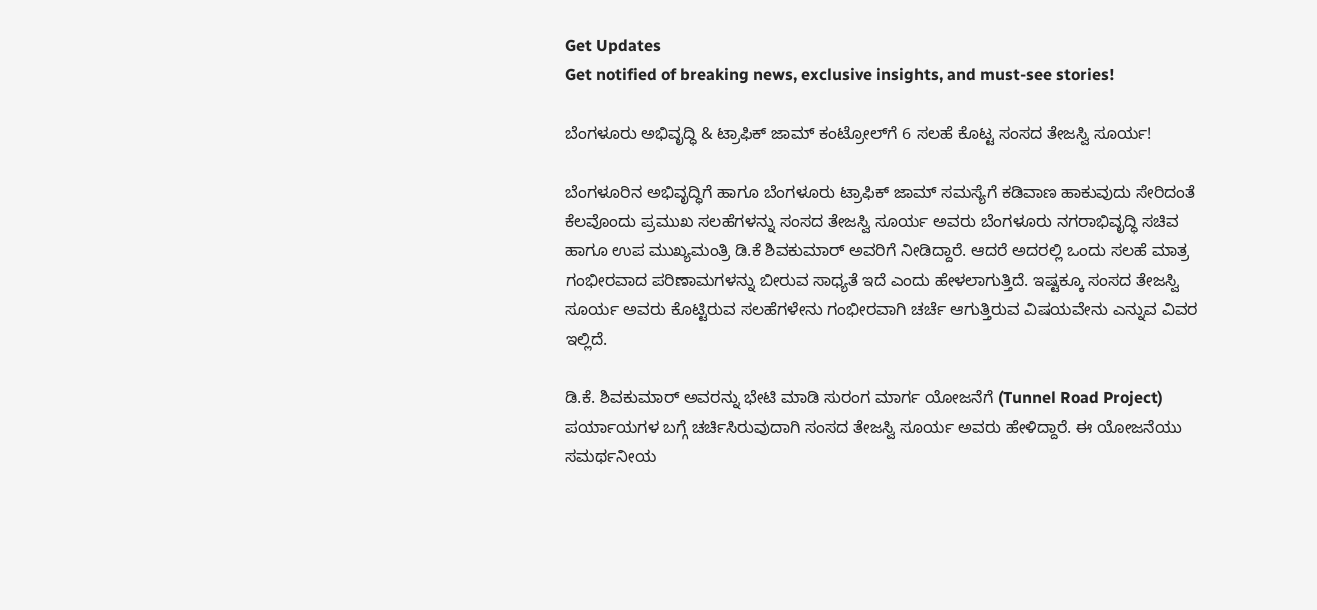Get Updates
Get notified of breaking news, exclusive insights, and must-see stories!

ಬೆಂಗಳೂರು ಅಭಿವೃದ್ಧಿ & ಟ್ರಾಫಿಕ್ ಜಾಮ್ ಕಂಟ್ರೋಲ್‌ಗೆ 6 ಸಲಹೆ ಕೊಟ್ಟ ಸಂಸದ ತೇಜಸ್ವಿ ಸೂರ್ಯ!

ಬೆಂಗಳೂರಿನ ಅಭಿವೃದ್ಧಿಗೆ ಹಾಗೂ ಬೆಂಗಳೂರು ಟ್ರಾಫಿಕ್ ಜಾಮ್ ಸಮಸ್ಯೆಗೆ ಕಡಿವಾಣ ಹಾಕುವುದು ಸೇರಿದಂತೆ ಕೆಲವೊಂದು ಪ್ರಮುಖ ಸಲಹೆಗಳನ್ನು ಸಂಸದ ತೇಜಸ್ವಿ ಸೂರ್ಯ ಅವರು ಬೆಂಗಳೂರು ನಗರಾಭಿವೃದ್ಧಿ ಸಚಿವ ಹಾಗೂ ಉಪ ಮುಖ್ಯಮಂತ್ರಿ ಡಿ.ಕೆ ಶಿವಕುಮಾರ್ ಅವರಿಗೆ ನೀಡಿದ್ದಾರೆ. ಆದರೆ ಅದರಲ್ಲಿ ಒಂದು ಸಲಹೆ ಮಾತ್ರ ಗಂಭೀರವಾದ ಪರಿಣಾಮಗಳನ್ನು ಬೀರುವ ಸಾಧ್ಯತೆ ಇದೆ ಎಂದು ಹೇಳಲಾಗುತ್ತಿದೆ. ಇಷ್ಟಕ್ಕೂ ಸಂಸದ ತೇಜಸ್ವಿ ಸೂರ್ಯ ಅವರು ಕೊಟ್ಟಿರುವ ಸಲಹೆಗಳೇನು ಗಂಭೀರವಾಗಿ ಚರ್ಚೆ ಆಗುತ್ತಿರುವ ವಿಷಯವೇನು ಎನ್ನುವ ವಿವರ ಇಲ್ಲಿದೆ.

ಡಿ.ಕೆ. ಶಿವಕುಮಾರ್ ಅವರನ್ನು ಭೇಟಿ ಮಾಡಿ ಸುರಂಗ ಮಾರ್ಗ ಯೋಜನೆಗೆ (Tunnel Road Project) ಪರ್ಯಾಯಗಳ ಬಗ್ಗೆ ಚರ್ಚಿಸಿರುವುದಾಗಿ ಸಂಸದ ತೇಜಸ್ವಿ ಸೂರ್ಯ ಅವರು ಹೇಳಿದ್ದಾರೆ. ಈ ಯೋಜನೆಯು ಸಮರ್ಥನೀಯ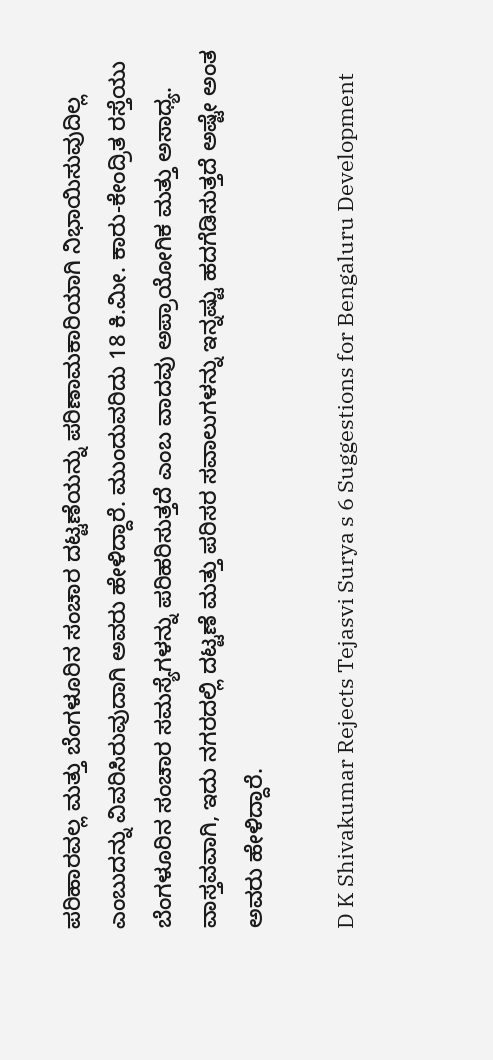ಪರಿಹಾರವಲ್ಲ ಮತ್ತು ಬೆಂಗಳೂರಿನ ಸಂಚಾರ ದಟ್ಟಣೆಯನ್ನು ಪರಿಣಾಮಕಾರಿಯಾಗಿ ನಿಭಾಯಿಸುವುದಿಲ್ಲ ಎಂಬುದನ್ನು ವಿವರಿಸಿರುವುದಾಗಿ ಅವರು ಹೇಳಿದ್ದಾರೆ. ಮುಂದುವರಿದು 18 ಕಿ.ಮೀ. ಕಾರು-ಕೇಂದ್ರಿತ ರಸ್ತೆಯು ಬೆಂಗಳೂರಿನ ಸಂಚಾರ ಸಮಸ್ಯೆಗಳನ್ನು ಪರಿಹರಿಸುತ್ತದೆ ಎಂಬ ವಾದವು ಅಪ್ರಾಯೋಗಿಕ ಮತ್ತು ಅಸಾಧ್ಯ. ವಾಸ್ತವವಾಗಿ, ಇದು ನಗರದಲ್ಲಿ ದಟ್ಟಣೆ ಮತ್ತು ಪರಿಸರ ಸವಾಲುಗಳನ್ನು ಇನ್ನಷ್ಟು ಹದಗೆಡಿಸುತ್ತದೆ ಅಷ್ಟೇ ಅಂತ ಅವರು ಹೇಳಿದ್ದಾರೆ.

D K Shivakumar Rejects Tejasvi Surya s 6 Suggestions for Bengaluru Development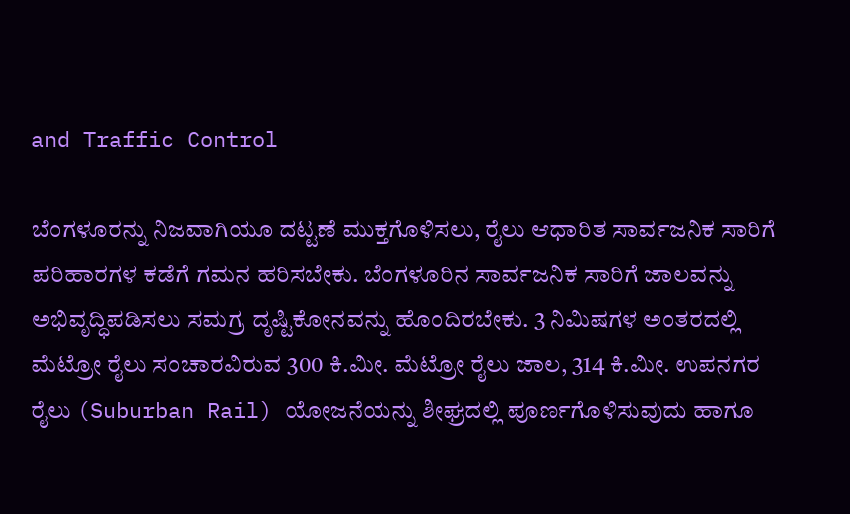and Traffic Control

ಬೆಂಗಳೂರನ್ನು ನಿಜವಾಗಿಯೂ ದಟ್ಟಣೆ ಮುಕ್ತಗೊಳಿಸಲು, ರೈಲು ಆಧಾರಿತ ಸಾರ್ವಜನಿಕ ಸಾರಿಗೆ ಪರಿಹಾರಗಳ ಕಡೆಗೆ ಗಮನ ಹರಿಸಬೇಕು. ಬೆಂಗಳೂರಿನ ಸಾರ್ವಜನಿಕ ಸಾರಿಗೆ ಜಾಲವನ್ನು ಅಭಿವೃದ್ಧಿಪಡಿಸಲು ಸಮಗ್ರ ದೃಷ್ಟಿಕೋನವನ್ನು ಹೊಂದಿರಬೇಕು. 3 ನಿಮಿಷಗಳ ಅಂತರದಲ್ಲಿ ಮೆಟ್ರೋ ರೈಲು ಸಂಚಾರವಿರುವ 300 ಕಿ.ಮೀ. ಮೆಟ್ರೋ ರೈಲು ಜಾಲ, 314 ಕಿ.ಮೀ. ಉಪನಗರ ರೈಲು (Suburban Rail) ಯೋಜನೆಯನ್ನು ಶೀಘ್ರದಲ್ಲಿ ಪೂರ್ಣಗೊಳಿಸುವುದು ಹಾಗೂ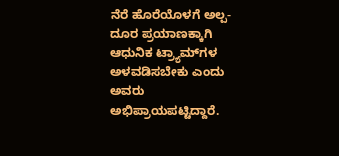ನೆರೆ ಹೊರೆಯೊಳಗೆ ಅಲ್ಪ-ದೂರ ಪ್ರಯಾಣಕ್ಕಾಗಿ ಆಧುನಿಕ ಟ್ರ್ಯಾಮ್‌ಗಳ ಅಳವಡಿಸಬೇಕು ಎಂದು ಅವರು ಅಭಿಪ್ರಾಯಪಟ್ಟಿದ್ದಾರೆ.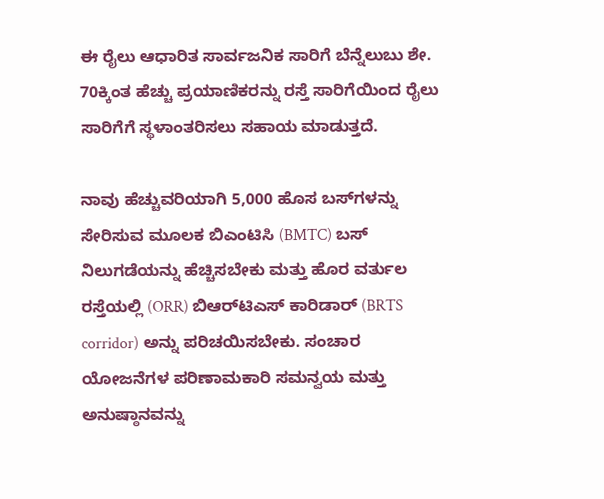ಈ ರೈಲು ಆಧಾರಿತ ಸಾರ್ವಜನಿಕ ಸಾರಿಗೆ ಬೆನ್ನೆಲುಬು ಶೇ. 70ಕ್ಕಿಂತ ಹೆಚ್ಚು ಪ್ರಯಾಣಿಕರನ್ನು ರಸ್ತೆ ಸಾರಿಗೆಯಿಂದ ರೈಲು ಸಾರಿಗೆಗೆ ಸ್ಥಳಾಂತರಿಸಲು ಸಹಾಯ ಮಾಡುತ್ತದೆ.

ನಾವು ಹೆಚ್ಚುವರಿಯಾಗಿ 5,000 ಹೊಸ ಬಸ್‌ಗಳನ್ನು ಸೇರಿಸುವ ಮೂಲಕ ಬಿಎಂಟಿಸಿ (BMTC) ಬಸ್ ನಿಲುಗಡೆಯನ್ನು ಹೆಚ್ಚಿಸಬೇಕು ಮತ್ತು ಹೊರ ವರ್ತುಲ ರಸ್ತೆಯಲ್ಲಿ (ORR) ಬಿಆರ್‌ಟಿಎಸ್ ಕಾರಿಡಾರ್ (BRTS corridor) ಅನ್ನು ಪರಿಚಯಿಸಬೇಕು. ಸಂಚಾರ ಯೋಜನೆಗಳ ಪರಿಣಾಮಕಾರಿ ಸಮನ್ವಯ ಮತ್ತು ಅನುಷ್ಠಾನವನ್ನು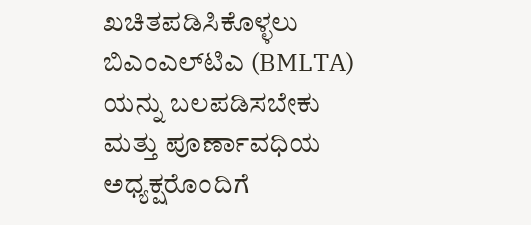ಖಚಿತಪಡಿಸಿಕೊಳ್ಳಲು ಬಿಎಂಎಲ್‌ಟಿಎ (BMLTA) ಯನ್ನು ಬಲಪಡಿಸಬೇಕು ಮತ್ತು ಪೂರ್ಣಾವಧಿಯ ಅಧ್ಯಕ್ಷರೊಂದಿಗೆ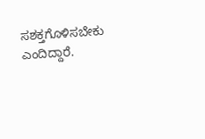ಸಶಕ್ತಗೊಳಿಸಬೇಕು ಎಂದಿದ್ದಾರೆ.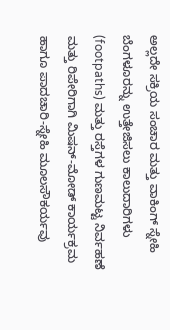ಅಲ್ಲದೇ ಸಕ್ರಿಯ ಸಂಚಾರ ಮತ್ತು ವಾಕಿಂಗ್ ಸ್ನೇಹಿ ಬೆಂಗಳೂರನ್ನು ಉತ್ತೇಜಿಸಲು ಕಾಲುದಾರಿಗಳು (footpaths) ಮತ್ತು ರಸ್ತೆಗಳ ಗುಣಮಟ್ಟ ನಿರ್ವಹಣೆ ಮತ್ತು ರಿಪೇರಿಗಾಗಿ ಮಿಷನ್-ಮೋಡ್ ಕಾರ್ಯಕ್ರಮ ಹಾಗೂ ಪಾದಚಾರಿ-ಸ್ನೇಹಿ ಮೂಲಸೌಕರ್ಯವು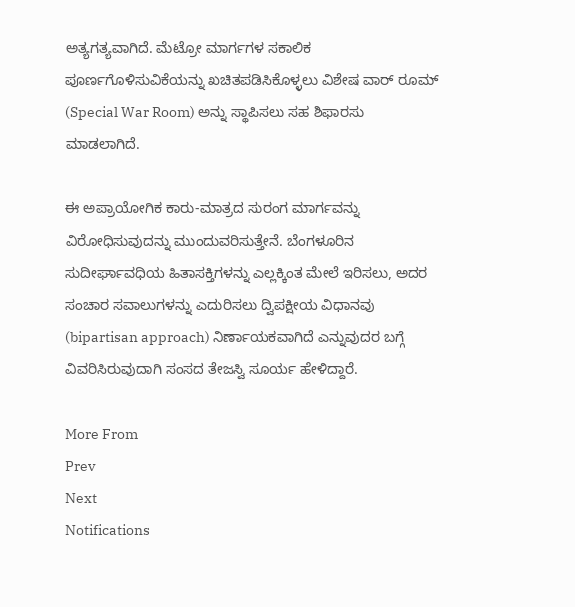ಅತ್ಯಗತ್ಯವಾಗಿದೆ. ಮೆಟ್ರೋ ಮಾರ್ಗಗಳ ಸಕಾಲಿಕ ಪೂರ್ಣಗೊಳಿಸುವಿಕೆಯನ್ನು ಖಚಿತಪಡಿಸಿಕೊಳ್ಳಲು ವಿಶೇಷ ವಾರ್ ರೂಮ್ (Special War Room) ಅನ್ನು ಸ್ಥಾಪಿಸಲು ಸಹ ಶಿಫಾರಸು ಮಾಡಲಾಗಿದೆ.

ಈ ಅಪ್ರಾಯೋಗಿಕ ಕಾರು-ಮಾತ್ರದ ಸುರಂಗ ಮಾರ್ಗವನ್ನು ವಿರೋಧಿಸುವುದನ್ನು ಮುಂದುವರಿಸುತ್ತೇನೆ. ಬೆಂಗಳೂರಿನ ಸುದೀರ್ಘಾವಧಿಯ ಹಿತಾಸಕ್ತಿಗಳನ್ನು ಎಲ್ಲಕ್ಕಿಂತ ಮೇಲೆ ಇರಿಸಲು, ಅದರ ಸಂಚಾರ ಸವಾಲುಗಳನ್ನು ಎದುರಿಸಲು ದ್ವಿಪಕ್ಷೀಯ ವಿಧಾನವು (bipartisan approach) ನಿರ್ಣಾಯಕವಾಗಿದೆ ಎನ್ನುವುದರ ಬಗ್ಗೆ ವಿವರಿಸಿರುವುದಾಗಿ ಸಂಸದ ತೇಜಸ್ವಿ ಸೂರ್ಯ ಹೇಳಿದ್ದಾರೆ.

More From
Prev
Next
Notifications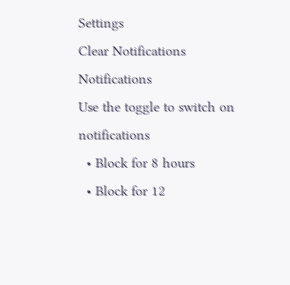Settings
Clear Notifications
Notifications
Use the toggle to switch on notifications
  • Block for 8 hours
  • Block for 12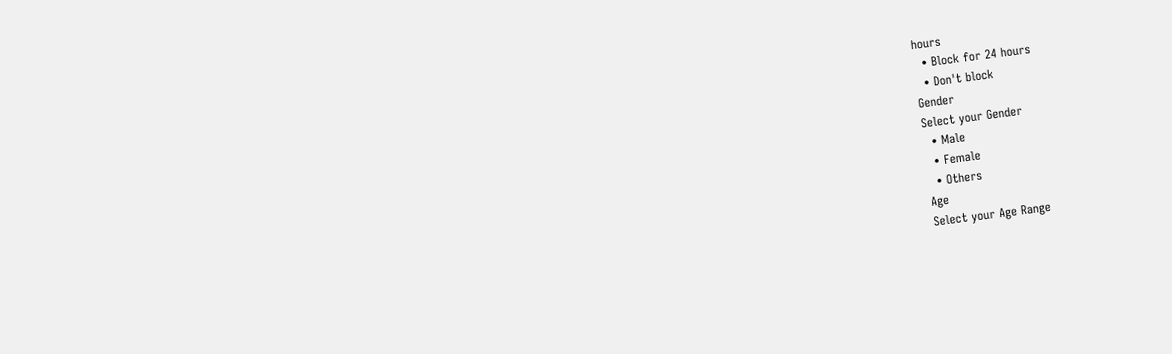hours
  • Block for 24 hours
  • Don't block
Gender
Select your Gender
  • Male
  • Female
  • Others
Age
Select your Age Range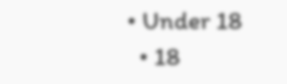• Under 18
  • 18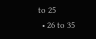to 25
  • 26 to 35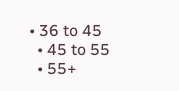• 36 to 45
  • 45 to 55
  • 55+